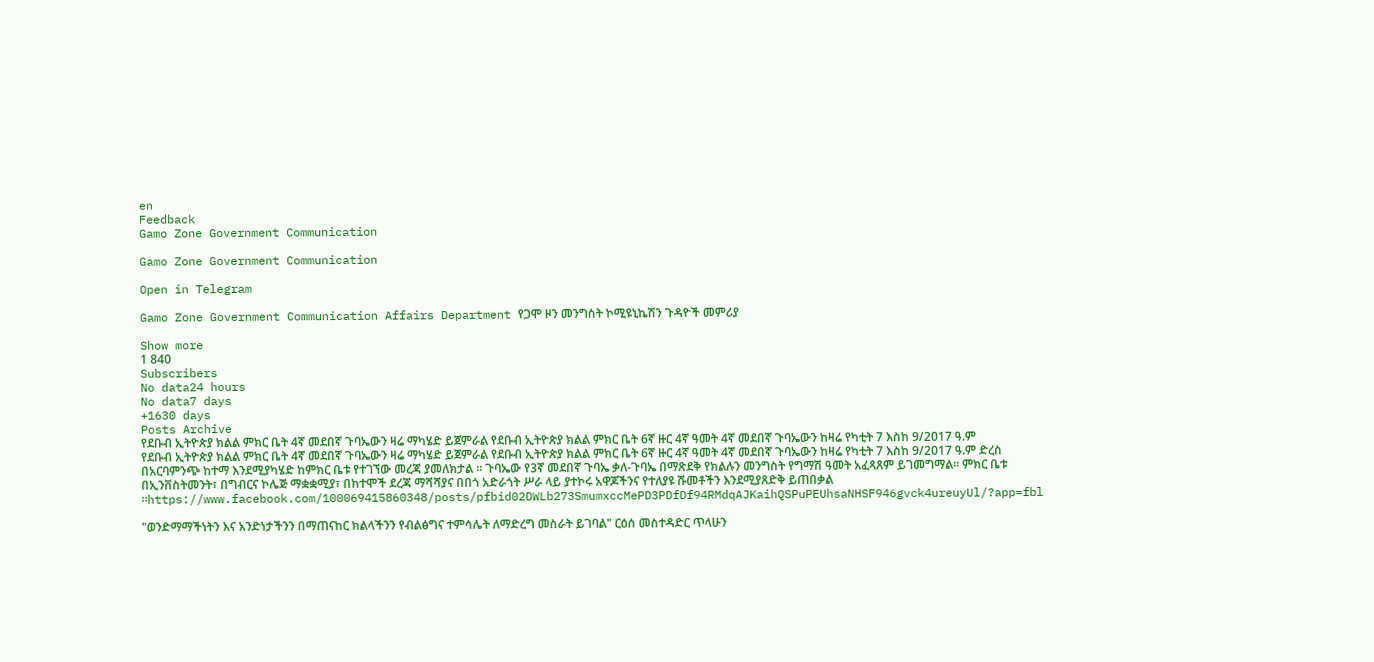en
Feedback
Gamo Zone Government Communication

Gamo Zone Government Communication

Open in Telegram

Gamo Zone Government Communication Affairs Department የጋሞ ዞን መንግስት ኮሚዩኒኬሽን ጉዳዮች መምሪያ

Show more
1 840
Subscribers
No data24 hours
No data7 days
+1630 days
Posts Archive
የደቡብ ኢትዮጵያ ክልል ምክር ቤት 4ኛ መደበኛ ጉባኤውን ዛሬ ማካሄድ ይጀምራል የደቡብ ኢትዮጵያ ክልል ምክር ቤት 6ኛ ዙር 4ኛ ዓመት 4ኛ መደበኛ ጉባኤውን ከዛሬ የካቲት 7 እስከ 9/2017 ዓ.ም
የደቡብ ኢትዮጵያ ክልል ምክር ቤት 4ኛ መደበኛ ጉባኤውን ዛሬ ማካሄድ ይጀምራል የደቡብ ኢትዮጵያ ክልል ምክር ቤት 6ኛ ዙር 4ኛ ዓመት 4ኛ መደበኛ ጉባኤውን ከዛሬ የካቲት 7 እስከ 9/2017 ዓ.ም ድረስ በአርባምንጭ ከተማ እንደሚያካሄድ ከምክር ቤቱ የተገኘው መረጃ ያመለክታል ። ጉባኤው የ3ኛ መደበኛ ጉባኤ ቃለ-ጉባኤ በማጽደቅ የክልሉን መንግስት የግማሽ ዓመት አፈጻጸም ይገመግማል። ምክር ቤቱ በኢንቨስትመንት፣ በግብርና ኮሌጅ ማቋቋሚያ፣ በከተሞች ደረጃ ማሻሻያና በበጎ አድራጎት ሥራ ላይ ያተኮሩ አዋጆችንና የተለያዩ ሹመቶችን እንደሚያጸድቅ ይጠበቃል ።https://www.facebook.com/100069415860348/posts/pfbid02DWLb273SmumxccMePD3PDfDf94RMdqAJKaihQSPuPEUhsaNHSF946gvck4ureuyUl/?app=fbl

"ወንድማማችነትን እና አንድነታችንን በማጠናከር ክልላችንን የብልፅግና ተምሳሌት ለማድረግ መስራት ይገባል" ርዕሰ መስተዳድር ጥላሁን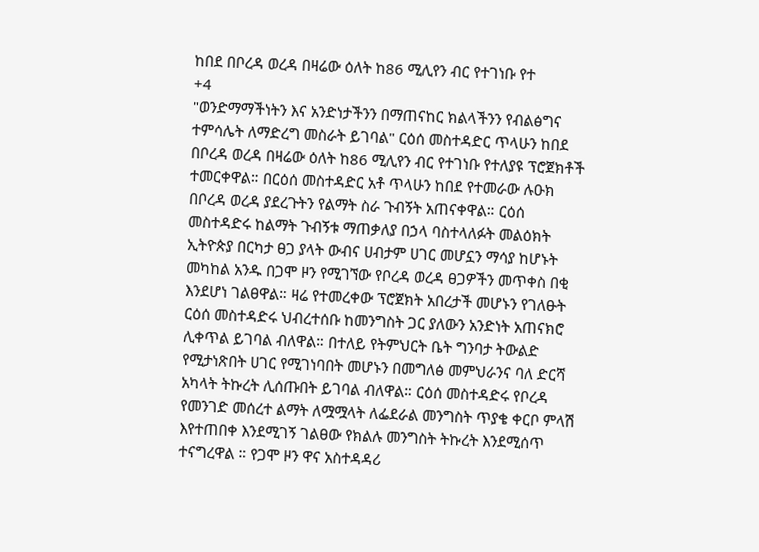ከበደ በቦረዳ ወረዳ በዛሬው ዕለት ከ86 ሚሊየን ብር የተገነቡ የተ
+4
"ወንድማማችነትን እና አንድነታችንን በማጠናከር ክልላችንን የብልፅግና ተምሳሌት ለማድረግ መስራት ይገባል" ርዕሰ መስተዳድር ጥላሁን ከበደ በቦረዳ ወረዳ በዛሬው ዕለት ከ86 ሚሊየን ብር የተገነቡ የተለያዩ ፕሮጀክቶች ተመርቀዋል። በርዕሰ መስተዳድር አቶ ጥላሁን ከበደ የተመራው ሉዑክ በቦረዳ ወረዳ ያደረጉትን የልማት ስራ ጉብኝት አጠናቀዋል። ርዕሰ መስተዳድሩ ከልማት ጉብኝቱ ማጠቃለያ በኃላ ባስተላለፉት መልዕክት ኢትዮጵያ በርካታ ፀጋ ያላት ውብና ሀብታም ሀገር መሆኗን ማሳያ ከሆኑት መካከል አንዱ በጋሞ ዞን የሚገኘው የቦረዳ ወረዳ ፀጋዎችን መጥቀስ በቂ እንደሆነ ገልፀዋል። ዛሬ የተመረቀው ፕሮጀክት አበረታች መሆኑን የገለፁት ርዕሰ መስተዳድሩ ህብረተሰቡ ከመንግስት ጋር ያለውን አንድነት አጠናክሮ ሊቀጥል ይገባል ብለዋል። በተለይ የትምህርት ቤት ግንባታ ትውልድ የሚታነጽበት ሀገር የሚገነባበት መሆኑን በመግለፅ መምህራንና ባለ ድርሻ አካላት ትኩረት ሊሰጡበት ይገባል ብለዋል። ርዕሰ መስተዳድሩ የቦረዳ የመንገድ መሰረተ ልማት ለሟሟላት ለፌደራል መንግስት ጥያቄ ቀርቦ ምላሽ እየተጠበቀ እንደሚገኝ ገልፀው የክልሉ መንግስት ትኩረት እንደሚሰጥ ተናግረዋል ። የጋሞ ዞን ዋና አስተዳዳሪ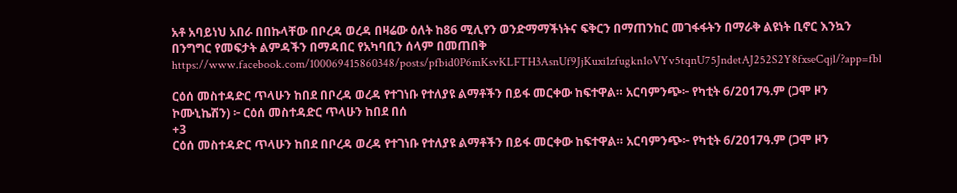አቶ አባይነህ አበራ በበኩላቸው በቦረዳ ወረዳ በዛሬው ዕለት ከ86 ሚሊየን ወንድማማችነትና ፍቅርን በማጠንከር መገፋፋትን በማራቅ ልዩነት ቢኖር እንኳን በንግግር የመፍታት ልምዳችን በማዳበር የአካባቢን ሰላም በመጠበቅ https://www.facebook.com/100069415860348/posts/pfbid0P6mKsvKLFTH3AsnUf9JjKuxi1zfugkn1oVYv5tqnU75JndetAJ252S2Y8fxseCqjl/?app=fbl

ርዕሰ መስተዳድር ጥላሁን ከበደ በቦረዳ ወረዳ የተገነቡ የተለያዩ ልማቶችን በይፋ መርቀው ከፍተዋል። አርባምንጭ፦ የካቲት 6/2017ዓ.ም (ጋሞ ዞን ኮሙኒኬሽን) ፦ ርዕሰ መስተዳድር ጥላሁን ከበደ በሰ
+3
ርዕሰ መስተዳድር ጥላሁን ከበደ በቦረዳ ወረዳ የተገነቡ የተለያዩ ልማቶችን በይፋ መርቀው ከፍተዋል። አርባምንጭ፦ የካቲት 6/2017ዓ.ም (ጋሞ ዞን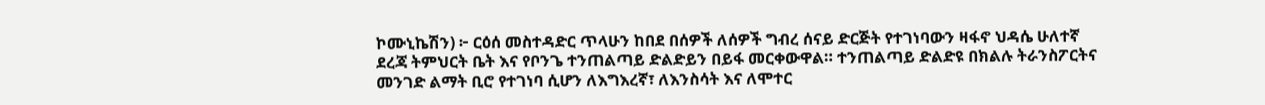ኮሙኒኬሽን) ፦ ርዕሰ መስተዳድር ጥላሁን ከበደ በሰዎች ለሰዎች ግብረ ሰናይ ድርጅት የተገነባውን ዛፋኖ ህዳሴ ሁለተኛ ደረጃ ትምህርት ቤት እና የቦንጌ ተንጠልጣይ ድልድይን በይፋ መርቀውዋል። ተንጠልጣይ ድልድዩ በክልሉ ትራንስፖርትና መንገድ ልማት ቢሮ የተገነባ ሲሆን ለእግእረኛ፣ ለእንስሳት እና ለሞተር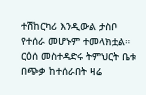ተሽከርካሪ እንዲውል ታስቦ የተሰራ መሆኑም ተመላክቷል። ርዕሰ መስተዳድሩ ትምህርት ቤቱ በጭቃ ከተሰራበት ዛሬ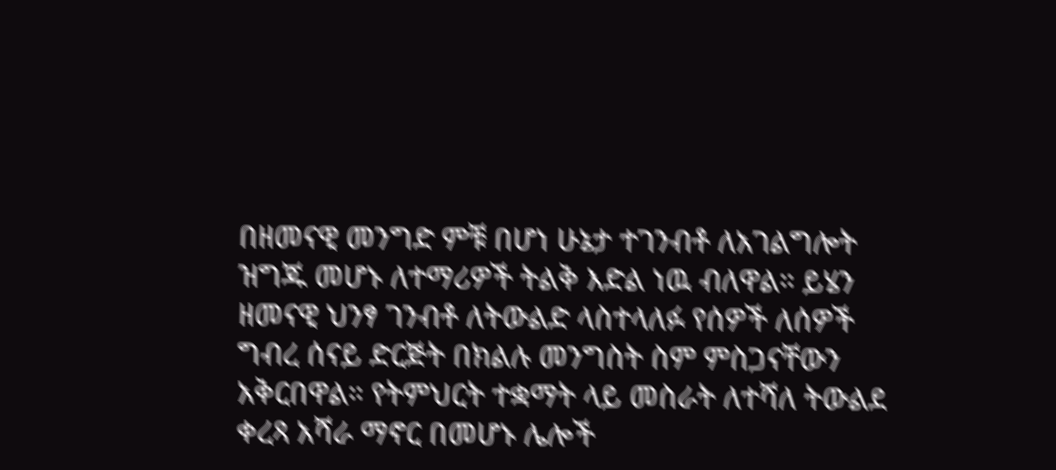በዘመናዊ መንግድ ምቹ በሆነ ሁኔታ ተገንብቶ ለአገልግሎት ዝግጁ መሆኑ ለተማሪዎች ትልቅ እድል ነዉ ብለዋል። ይሄን ዘመናዊ ህንፃ ገንብቶ ለትውልድ ላስተላለፉ የሰዎች ለሰዎች ግብረ ሰናይ ድርጅት በክልሉ መንግስት ስም ምስጋናቸውን አቅርበዋል። የትምህርት ተቋማት ላይ መስራት ለተሻለ ትውልደ ቀረጻ አሻራ ማኖር በመሆኑ ሌሎች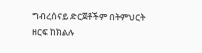ግብረሰናይ ድርጀቶችም በትምህርት ዘርፍ ከክልሉ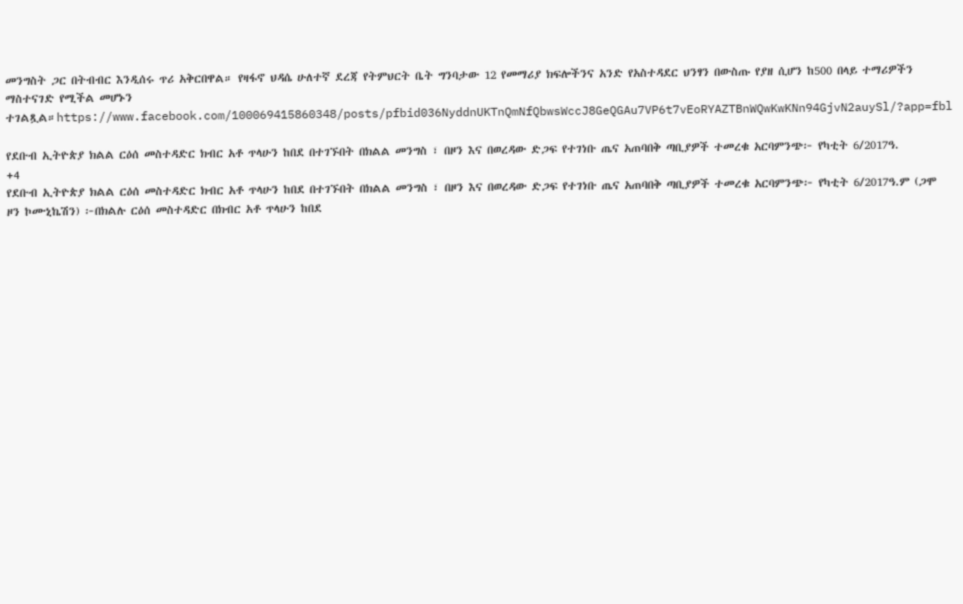መንግስት ጋር በትብብር እንዲሰሩ ጥሪ አቅርበዋል። የዛፋኖ ህዳሴ ሁለተኛ ደረጃ የትምህርት ቤት ግንባታው 12 የመማሪያ ክፍሎችንና አንድ የአስተዳደር ህንፃን በውስጡ የያዘ ሲሆን ከ500 በላይ ተማሪዎችን ማስተናገድ የሚችል መሆኑን ተገልጿል።https://www.facebook.com/100069415860348/posts/pfbid036NyddnUKTnQmNfQbwsWccJ8GeQGAu7VP6t7vEoRYAZTBnWQwKwKNn94GjvN2auySl/?app=fbl

የደቡብ ኢትዮጵያ ክልል ርዕሰ መስተዳድር ክብር አቶ ጥላሁን ከበደ በተገኙበት በክልል መንግስ ፣ በዞን እና በወረዳው ድጋፍ የተገነቡ ጤና አጠባበቅ ጣቢያዎች ተመረቁ አርባምንጭ፦ የካቲት 6/2017ዓ.
+4
የደቡብ ኢትዮጵያ ክልል ርዕሰ መስተዳድር ክብር አቶ ጥላሁን ከበደ በተገኙበት በክልል መንግስ ፣ በዞን እና በወረዳው ድጋፍ የተገነቡ ጤና አጠባበቅ ጣቢያዎች ተመረቁ አርባምንጭ፦ የካቲት 6/2017ዓ.ም (ጋሞ ዞን ኮሙኒኬሽን) ፦በክልሉ ርዕሰ መስተዳድር በክብር አቶ ጥላሁን ከበደ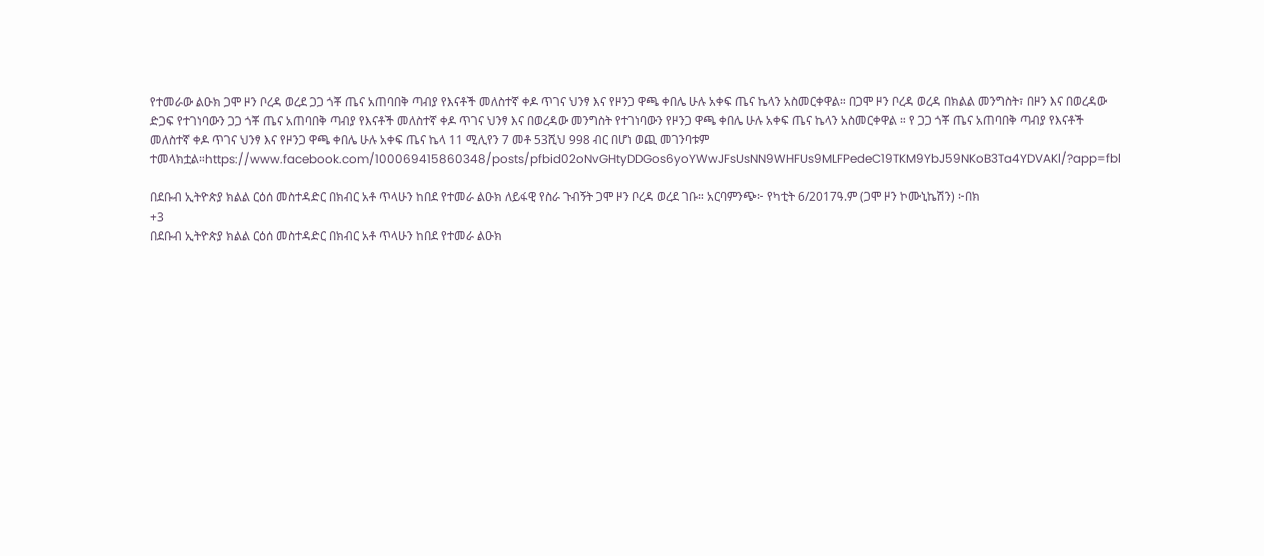የተመራው ልዑክ ጋሞ ዞን ቦረዳ ወረደ ጋጋ ጎቾ ጤና አጠባበቅ ጣብያ የእናቶች መለስተኛ ቀዶ ጥገና ህንፃ እና የዞንጋ ዋጫ ቀበሌ ሁሉ አቀፍ ጤና ኬላን አስመርቀዋል። በጋሞ ዞን ቦረዳ ወረዳ በክልል መንግስት፣ በዞን እና በወረዳው ድጋፍ የተገነባውን ጋጋ ጎቾ ጤና አጠባበቅ ጣብያ የእናቶች መለስተኛ ቀዶ ጥገና ህንፃ እና በወረዳው መንግስት የተገነባውን የዞንጋ ዋጫ ቀበሌ ሁሉ አቀፍ ጤና ኬላን አስመርቀዋል ። የ ጋጋ ጎቾ ጤና አጠባበቅ ጣብያ የእናቶች መለስተኛ ቀዶ ጥገና ህንፃ እና የዞንጋ ዋጫ ቀበሌ ሁሉ አቀፍ ጤና ኬላ 11 ሚሊየን 7 መቶ 53ሺህ 998 ብር በሆነ ወጪ መገንባቱም ተመላክቷል።https://www.facebook.com/100069415860348/posts/pfbid02oNvGHtyDDGos6yoYWwJFsUsNN9WHFUs9MLFPedeC19TKM9YbJ59NKoB3Ta4YDVAKl/?app=fbl

በደቡብ ኢትዮጵያ ክልል ርዕሰ መስተዳድር በክብር አቶ ጥላሁን ከበደ የተመራ ልዑክ ለይፋዊ የስራ ጉብኝት ጋሞ ዞን ቦረዳ ወረደ ገቡ። አርባምንጭ፦ የካቲት 6/2017ዓ.ም (ጋሞ ዞን ኮሙኒኬሽን) ፦በክ
+3
በደቡብ ኢትዮጵያ ክልል ርዕሰ መስተዳድር በክብር አቶ ጥላሁን ከበደ የተመራ ልዑክ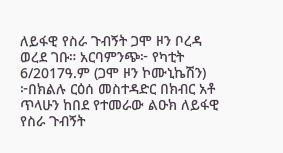ለይፋዊ የስራ ጉብኝት ጋሞ ዞን ቦረዳ ወረደ ገቡ። አርባምንጭ፦ የካቲት 6/2017ዓ.ም (ጋሞ ዞን ኮሙኒኬሽን) ፦በክልሉ ርዕሰ መስተዳድር በክብር አቶ ጥላሁን ከበደ የተመራው ልዑክ ለይፋዊ የስራ ጉብኝት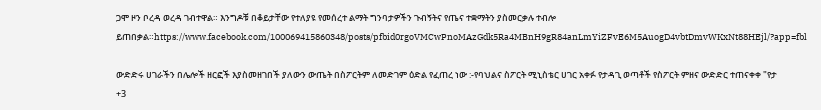ጋሞ ዞን ቦረዳ ወረዳ ገብተዋል። እንግዶቹ በቆይታቸው የተለያዩ የመሰረተ ልማት ግንባታዎችን ጉብኝትና የጤና ተቋማትን ያስመርቃሉ ተብሎ ይጠበቃል።https://www.facebook.com/100069415860348/posts/pfbid0rgoVMCwPnoMAzGdk5Ra4MBnH9gR84anLmYiZFvE6M5AuogD4vbtDmvWKxNt88HEjl/?app=fbl

ውድድሩ ሀገራችን በሌሎች ዘርፎች እያስመዘገበች ያለውን ውጤት በስፖርትም ለመድገም ዕድል የፈጠረ ነው :-የባህልና ስፖርት ሚኒስቴር ሀገር አቀፉ የታዳጊ ወጣቶች የስፖርት ምዘና ውድድር ተጠናቀቀ "የታ
+3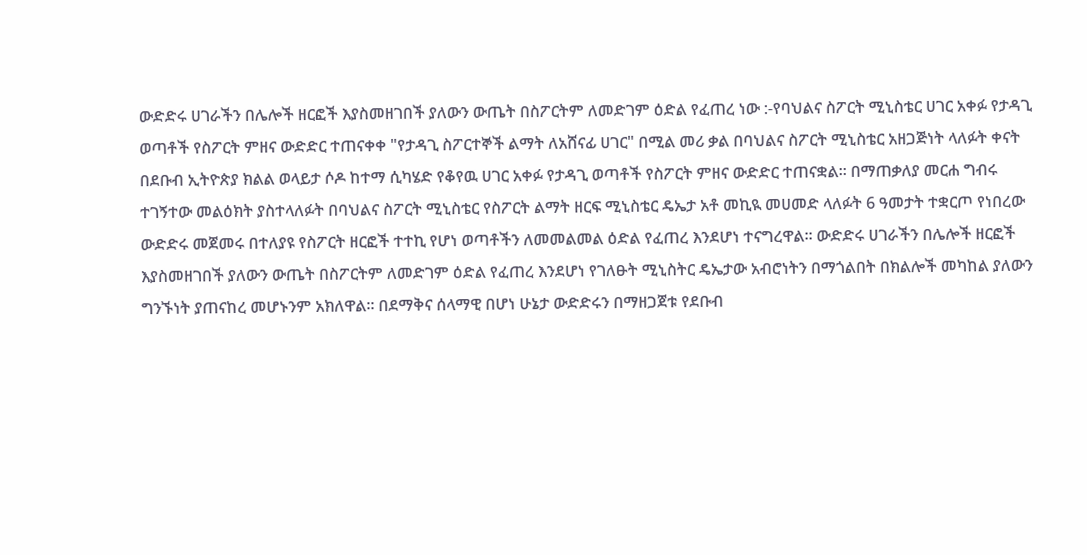ውድድሩ ሀገራችን በሌሎች ዘርፎች እያስመዘገበች ያለውን ውጤት በስፖርትም ለመድገም ዕድል የፈጠረ ነው :-የባህልና ስፖርት ሚኒስቴር ሀገር አቀፉ የታዳጊ ወጣቶች የስፖርት ምዘና ውድድር ተጠናቀቀ "የታዳጊ ስፖርተኞች ልማት ለአሸናፊ ሀገር" በሚል መሪ ቃል በባህልና ስፖርት ሚኒስቴር አዘጋጅነት ላለፉት ቀናት በደቡብ ኢትዮጵያ ክልል ወላይታ ሶዶ ከተማ ሲካሄድ የቆየዉ ሀገር አቀፉ የታዳጊ ወጣቶች የስፖርት ምዘና ውድድር ተጠናቋል። በማጠቃለያ መርሐ ግብሩ ተገኝተው መልዕክት ያስተላለፉት በባህልና ስፖርት ሚኒስቴር የስፖርት ልማት ዘርፍ ሚኒስቴር ዴኤታ አቶ መኪዪ መሀመድ ላለፉት 6 ዓመታት ተቋርጦ የነበረው ውድድሩ መጀመሩ በተለያዩ የስፖርት ዘርፎች ተተኪ የሆነ ወጣቶችን ለመመልመል ዕድል የፈጠረ እንደሆነ ተናግረዋል። ውድድሩ ሀገራችን በሌሎች ዘርፎች እያስመዘገበች ያለውን ውጤት በስፖርትም ለመድገም ዕድል የፈጠረ እንደሆነ የገለፁት ሚኒስትር ዴኤታው አብሮነትን በማጎልበት በክልሎች መካከል ያለውን ግንኙነት ያጠናከረ መሆኑንም አክለዋል። በደማቅና ሰላማዊ በሆነ ሁኔታ ውድድሩን በማዘጋጀቱ የደቡብ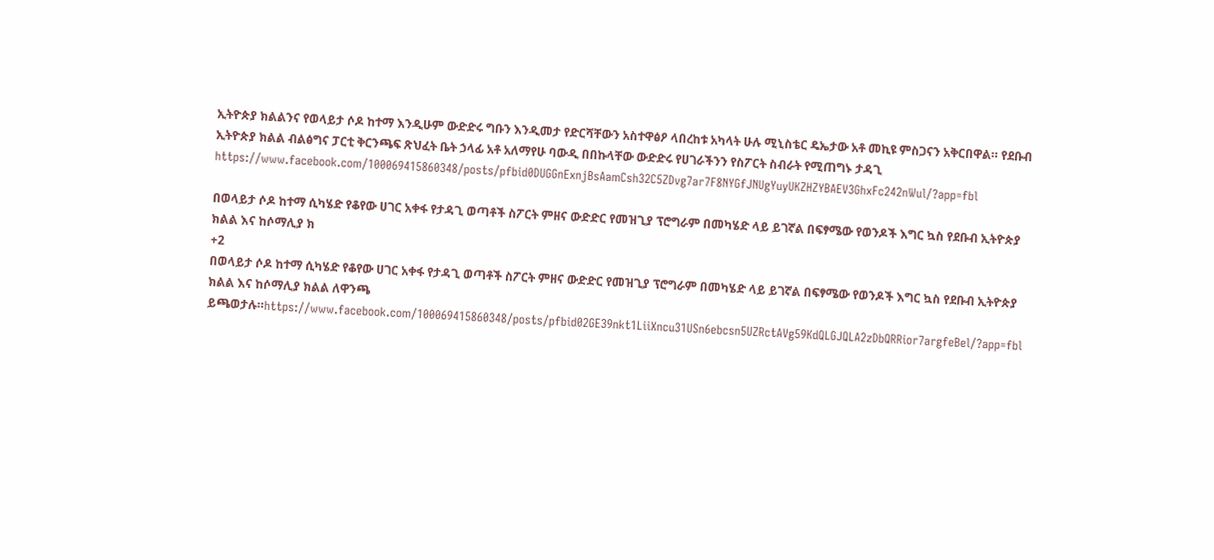ኢትዮጵያ ክልልንና የወላይታ ሶዶ ከተማ እንዲሁም ውድድሩ ግቡን እንዲመታ የድርሻቸውን አስተዋፅዖ ላበረከቱ አካላት ሁሉ ሚኒስቴር ዴኤታው አቶ መኪዩ ምስጋናን አቅርበዋል። የደቡብ ኢትዮጵያ ክልል ብልፅግና ፓርቲ ቅርንጫፍ ጽህፈት ቤት ኃላፊ አቶ አለማየሁ ባውዲ በበኩላቸው ውድድሩ የሀገራችንን የስፖርት ስብራት የሚጠግኑ ታዳጊ https://www.facebook.com/100069415860348/posts/pfbid0DUGGnExnjBsAamCsh32C5ZDvg7ar7F8NYGfJNUgYuyUKZHZYBAEV3GhxFc242nWul/?app=fbl

በወላይታ ሶዶ ከተማ ሲካሄድ የቆየው ሀገር አቀፋ የታዳጊ ወጣቶች ስፖርት ምዘና ውድድር የመዝጊያ ፕሮግራም በመካሄድ ላይ ይገኛል በፍፃሜው የወንዶች እግር ኳስ የደቡብ ኢትዮጵያ ክልል እና ከሶማሊያ ክ
+2
በወላይታ ሶዶ ከተማ ሲካሄድ የቆየው ሀገር አቀፋ የታዳጊ ወጣቶች ስፖርት ምዘና ውድድር የመዝጊያ ፕሮግራም በመካሄድ ላይ ይገኛል በፍፃሜው የወንዶች እግር ኳስ የደቡብ ኢትዮጵያ ክልል እና ከሶማሊያ ክልል ለዋንጫ ይጫወታሉ።https://www.facebook.com/100069415860348/posts/pfbid02GE39nkt1LiiXncu31USn6ebcsn5UZRctAVg59KdQLGJQLA2zDbQRRior7argfeBel/?app=fbl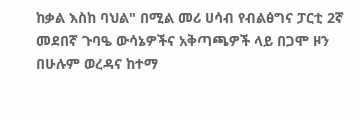ከቃል እስከ ባህል" በሚል መሪ ሀሳብ የብልፅግና ፓርቲ 2ኛ መደበኛ ጉባዔ ውሳኔዎችና አቅጣጫዎች ላይ በጋሞ ዞን በሁሉም ወረዳና ከተማ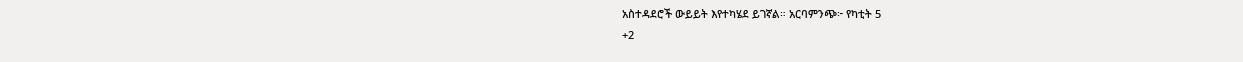አስተዳደሮች ውይይት እየተካሄደ ይገኛል። አርባምንጭ፦ የካቲት 5
+2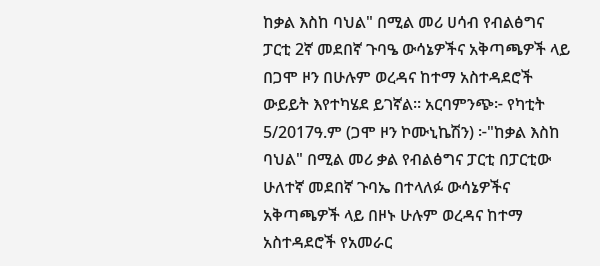ከቃል እስከ ባህል" በሚል መሪ ሀሳብ የብልፅግና ፓርቲ 2ኛ መደበኛ ጉባዔ ውሳኔዎችና አቅጣጫዎች ላይ በጋሞ ዞን በሁሉም ወረዳና ከተማ አስተዳደሮች ውይይት እየተካሄደ ይገኛል። አርባምንጭ፦ የካቲት 5/2017ዓ.ም (ጋሞ ዞን ኮሙኒኬሽን) ፦"ከቃል እስከ ባህል" በሚል መሪ ቃል የብልፅግና ፓርቲ በፓርቲው ሁለተኛ መደበኛ ጉባኤ በተላለፉ ውሳኔዎችና አቅጣጫዎች ላይ በዞኑ ሁሉም ወረዳና ከተማ አስተዳደሮች የአመራር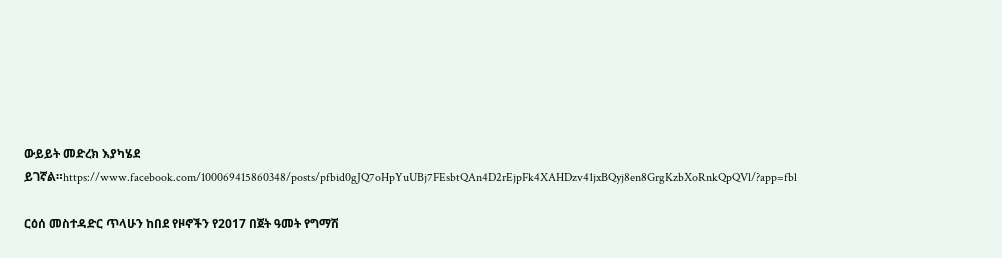ውይይት መድረክ እያካሄደ ይገኛል።https://www.facebook.com/100069415860348/posts/pfbid0gJQ7oHpYuUBj7FEsbtQAn4D2rEjpFk4XAHDzv41jxBQyj8en8GrgKzbXoRnkQpQVl/?app=fbl

ርዕሰ መስተዳድር ጥላሁን ከበደ የዞኖችን የ2017 በጀት ዓመት የግማሽ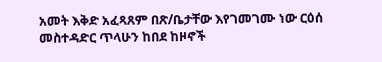አመት እቅድ አፈጻጸም በጽ/ቤታቸው እየገመገሙ ነው ርዕሰ መስተዳድር ጥላሁን ከበደ ከዞኖች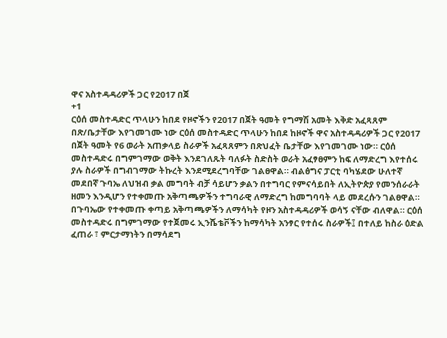ዋና አስተዳዳሪዎች ጋር የ2017 በጀ
+1
ርዕሰ መስተዳድር ጥላሁን ከበደ የዞኖችን የ2017 በጀት ዓመት የግማሽ አመት እቅድ አፈጻጸም በጽ/ቤታቸው እየገመገሙ ነው ርዕሰ መስተዳድር ጥላሁን ከበደ ከዞኖች ዋና አስተዳዳሪዎች ጋር የ2017 በጀት ዓመት የ6 ወራት አጠቃላይ ስራዎች አፈጻጸምን በጽህፈት ቤታቸው እየገመገሙ ነው። ርዕሰ መስተዳድሩ በግምገማው ወቅት እንደገለጹት ባለፉት ስድስት ወራት አፈፃፀምን ከፍ ለማድረግ እየተሰሩ ያሉ ስራዎች በግብገማው ትኩረት እንደሚደረግባቸው ገልፀዋል። ብልፅግና ፓርቲ ባካሄደው ሁለተኛ መደበኛ ጉባኤ ለህዝብ ቃል መግባት ብቻ ሳይሆን ቃልን በተግባር የምናሳይበት ለኢትዮጵያ የመንሰራራት ዘመን እንዲሆን የተቀመጡ አቅጣጫዎችን ተግባራዊ ለማድረግ ከመግባባት ላይ መደረሱን ገልፀዋል። በጉባኤው የተቀመጡ ቀጣይ አቅጣጫዎችን ለማሳካት የዞን አስተዳዳሪዎች ወሳኝ ናቸው ብለዋል። ርዕሰ መስተዳድሩ በግምገማው የተጀመሩ ኢንሼቴቮችን ከማሳካት አንፃር የተሰሩ ስራዎች፤ በተለይ ከስራ ዕድል ፈጠራ ፣ ምርታማነትን በማሳደግ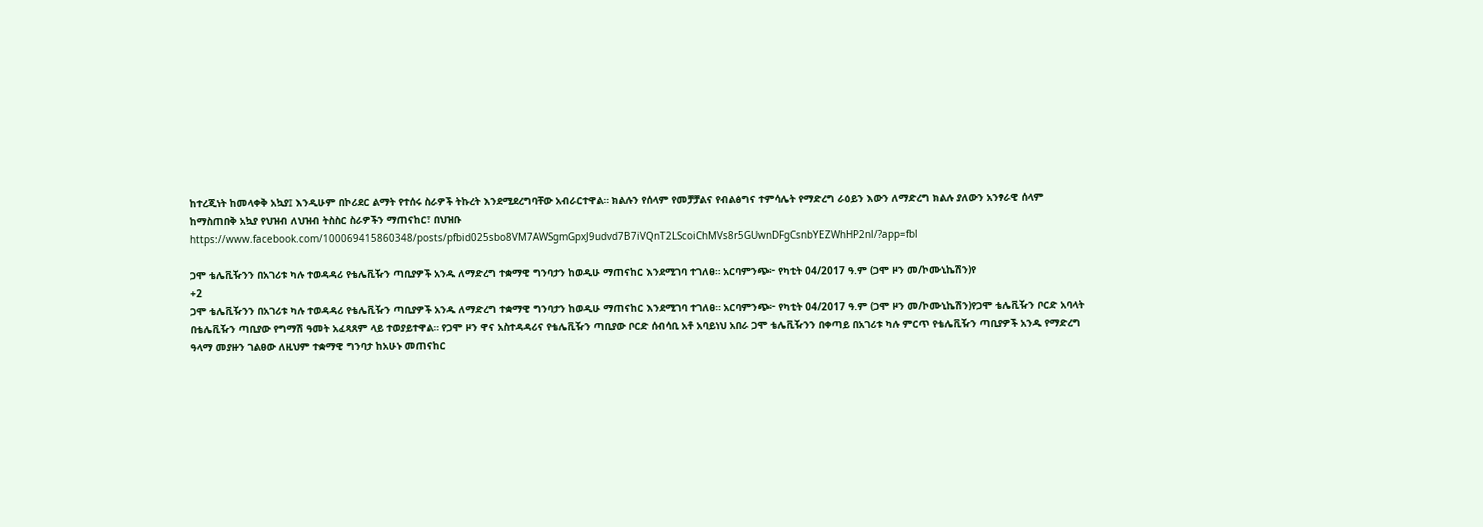ከተረጂነት ከመላቀቅ አኳያ፤ እንዲሁም በኮሪደር ልማት የተሰሩ ስራዎች ትኩረት እንደሚደረግባቸው አብራርተዋል። ክልሉን የሰላም የመቻቻልና የብልፅግና ተምሳሌት የማድረግ ራዕይን እውን ለማድረግ ክልሉ ያለውን አንፃራዊ ሰላም ከማስጠበቅ አኳያ የህዝብ ለህዝብ ትስስር ስራዎችን ማጠናከር፣ በህዝቡ https://www.facebook.com/100069415860348/posts/pfbid025sbo8VM7AWSgmGpxJ9udvd7B7iVQnT2LScoiChMVs8r5GUwnDFgCsnbYEZWhHP2nl/?app=fbl

ጋሞ ቴሌቪዥንን በአገሪቱ ካሉ ተወዳዳሪ የቴሌቪዥን ጣቢያዎች አንዱ ለማድረግ ተቋማዊ ግንባታን ከወዲሁ ማጠናከር እንደሚገባ ተገለፀ። አርባምንጭ፦ የካቲት 04/2017 ዓ.ም (ጋሞ ዞን መ/ኮሙኒኬሽን)የ
+2
ጋሞ ቴሌቪዥንን በአገሪቱ ካሉ ተወዳዳሪ የቴሌቪዥን ጣቢያዎች አንዱ ለማድረግ ተቋማዊ ግንባታን ከወዲሁ ማጠናከር እንደሚገባ ተገለፀ። አርባምንጭ፦ የካቲት 04/2017 ዓ.ም (ጋሞ ዞን መ/ኮሙኒኬሽን)የጋሞ ቴሌቪዥን ቦርድ አባላት በቴሌቪዥን ጣቢያው የግማሽ ዓመት አፈጻጸም ላይ ተወያይተዋል። የጋሞ ዞን ዋና አስተዳዳሪና የቴሌቪዥን ጣቢያው ቦርድ ሰብሳቢ አቶ አባይነህ አበራ ጋሞ ቴሌቪዥንን በቀጣይ በአገሪቱ ካሉ ምርጥ የቴሌቪዥን ጣቢያዎች አንዱ የማድረግ ዓላማ መያዙን ገልፀው ለዚህም ተቋማዊ ግንባታ ከአሁኑ መጠናከር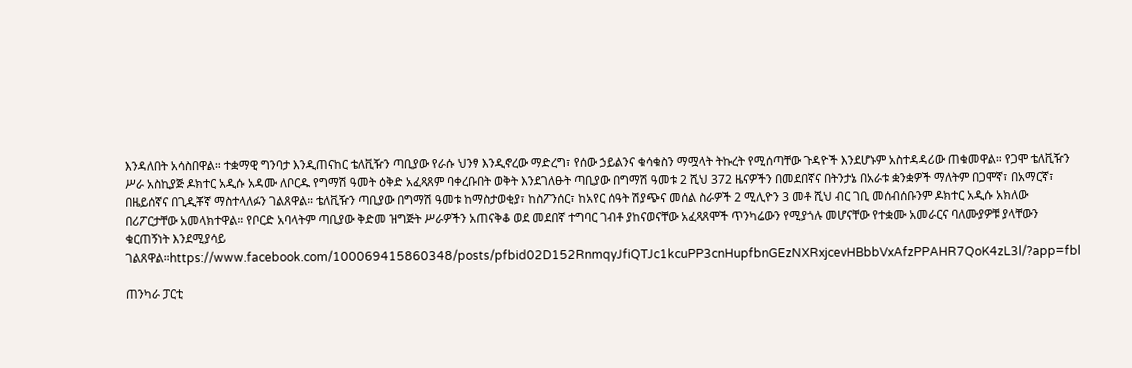እንዳለበት አሳስበዋል። ተቋማዊ ግንባታ እንዲጠናከር ቴለቪዥን ጣቢያው የራሱ ህንፃ እንዲኖረው ማድረግ፣ የሰው ኃይልንና ቁሳቁስን ማሟላት ትኩረት የሚሰጣቸው ጉዳዮች እንደሆኑም አስተዳዳሪው ጠቁመዋል። የጋሞ ቴለቪዥን ሥራ አስኪያጅ ዶክተር አዲሱ አዳሙ ለቦርዱ የግማሽ ዓመት ዕቅድ አፈጻጸም ባቀረቡበት ወቅት እንደገለፁት ጣቢያው በግማሽ ዓመቱ 2 ሺህ 372 ዜናዎችን በመደበኛና በትንታኔ በአራቱ ቋንቋዎች ማለትም በጋሞኛ፣ በአማርኛ፣ በዜይሰኛና በጊዲቾኛ ማስተላለፉን ገልጸዋል። ቴለቪዥን ጣቢያው በግማሽ ዓመቱ ከማስታወቂያ፣ ከስፖንሰር፣ ከአየር ሰዓት ሽያጭና መሰል ስራዎች 2 ሚሊዮን 3 መቶ ሺህ ብር ገቢ መሰብሰቡንም ዶክተር አዲሱ አክለው በሪፖርታቸው አመላክተዋል። የቦርድ አባላትም ጣቢያው ቅድመ ዝግጅት ሥራዎችን አጠናቅቆ ወደ መደበኛ ተግባር ገብቶ ያከናወናቸው አፈጻጸሞች ጥንካሬውን የሚያጎሉ መሆናቸው የተቋሙ አመራርና ባለሙያዎቹ ያላቸውን ቁርጠኝነት እንደሚያሳይ ገልጸዋል።https://www.facebook.com/100069415860348/posts/pfbid02D152RnmqyJfiQTJc1kcuPP3cnHupfbnGEzNXRxjcevHBbbVxAfzPPAHR7QoK4zL3l/?app=fbl

ጠንካራ ፓርቲ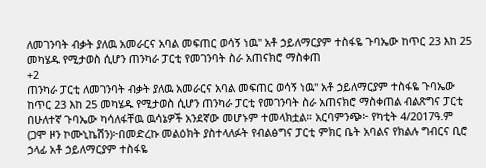ለመገንባት ብቃት ያለዉ አመራርና አባል መፍጠር ወሳኝ ነዉ" አቶ ኃይለማርያም ተስፋዬ ጉባኤው ከጥር 23 እከ 25 መካሄዱ የሚታወስ ሲሆን ጠንካራ ፓርቲ የመገንባት ስራ አጠናክሮ ማስቀጠ
+2
ጠንካራ ፓርቲ ለመገንባት ብቃት ያለዉ አመራርና አባል መፍጠር ወሳኝ ነዉ" አቶ ኃይለማርያም ተስፋዬ ጉባኤው ከጥር 23 እከ 25 መካሄዱ የሚታወስ ሲሆን ጠንካራ ፓርቲ የመገንባት ስራ አጠናክሮ ማስቀጠል ብልጽግና ፓርቲ በሁለተኛ ጉባኤው ካሳለፋቸዉ ዉሳኔዎች አንደኛው መሆኑም ተመላክቷል። አርባምንጭ፦ የካቲት 4/2017ዓ.ም (ጋሞ ዞን ኮሙኒኬሽን)፦በመድረኩ መልዕክት ያስተላለፉት የብልፅግና ፓርቲ ምክር ቤት አባልና የክልሉ ግብርና ቢሮ ኃላፊ አቶ ኃይለማርያም ተስፋዬ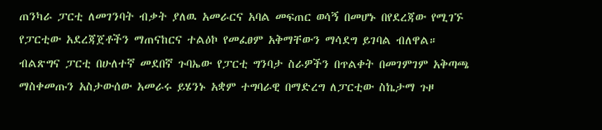ጠንካራ ፓርቲ ለመገንባት ብቃት ያለዉ አመራርና አባል መፍጠር ወሳኝ በመሆኑ በየደረጃው የሚገኙ የፓርቲው አደረጃጀቶችን ማጠናከርና ተልዕኮ የመፈፀም አቅማቸውን ማሳደግ ይገባል ብለዋል። ብልጽግና ፓርቲ በሁለተኛ መደበኛ ጉባኤው የፓርቲ ግንባታ ስራዎችን በጥልቀት በመገምገም አቅጣጫ ማስቀመጡን አስታውሰው አመራሩ ይሄንኑ አቋም ተግባራዊ በማድረግ ለፓርቲው ስኬታማ ጉዞ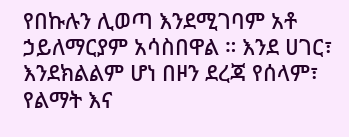የበኩሉን ሊወጣ እንደሚገባም አቶ ኃይለማርያም አሳስበዋል ። እንደ ሀገር፣ እንደክልልም ሆነ በዞን ደረጃ የሰላም፣ የልማት እና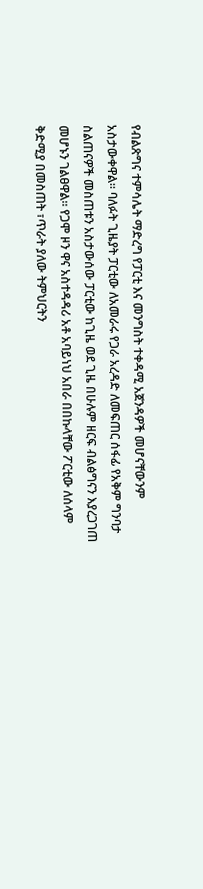የብልጽግና ተምሳሌት ማድረግ የፓርቲ እና መንግስት ተቀዳሚ አጀንዳዎች መሆናቸውንም አስታውቀዋል። ባለፉት ጊዜያት ፓርቲው ለአመራሩ የጋራ አረዳድ ለመፍጠር ሰፋፊ የአቅም ግንባታ ስልጠናዎች መስጠቱን አስታውሰው ፓርቲው ከጊዜ ወደ ጊዜ በሁሉም ዘርፍ ብልፅግናን እያረጋገጠ መሆኑን ገልፀዋል። የጋሞ ዞን ዋና አስተዳዳሪ አቶ አባይነህ አበራ በበኩላቸው ፖርቲው ለሰላም ቅድሚያ በመስጠት ፣ጥራት ያለው ትምህርትን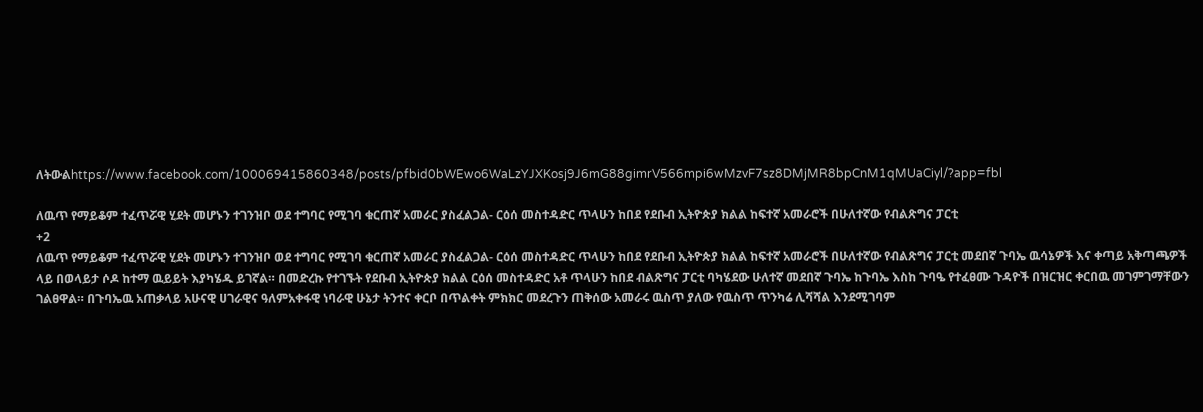ለትውልhttps://www.facebook.com/100069415860348/posts/pfbid0bWEwo6WaLzYJXKosj9J6mG88gimrV566mpi6wMzvF7sz8DMjMR8bpCnM1qMUaCiyl/?app=fbl

ለዉጥ የማይቆም ተፈጥሯዊ ሂደት መሆኑን ተገንዝቦ ወደ ተግባር የሚገባ ቁርጠኛ አመራር ያስፈልጋል- ርዕሰ መስተዳድር ጥላሁን ከበደ የደቡብ ኢትዮጵያ ክልል ከፍተኛ አመራሮች በሁለተኛው የብልጽግና ፓርቲ
+2
ለዉጥ የማይቆም ተፈጥሯዊ ሂደት መሆኑን ተገንዝቦ ወደ ተግባር የሚገባ ቁርጠኛ አመራር ያስፈልጋል- ርዕሰ መስተዳድር ጥላሁን ከበደ የደቡብ ኢትዮጵያ ክልል ከፍተኛ አመራሮች በሁለተኛው የብልጽግና ፓርቲ መደበኛ ጉባኤ ዉሳኔዎች እና ቀጣይ አቅጣጫዎች ላይ በወላይታ ሶዶ ከተማ ዉይይት እያካሄዱ ይገኛል። በመድረኩ የተገኙት የደቡብ ኢትዮጵያ ክልል ርዕሰ መስተዳድር አቶ ጥላሁን ከበደ ብልጽግና ፓርቲ ባካሄደው ሁለተኛ መደበኛ ጉባኤ ከጉባኤ እስከ ጉባዔ የተፈፀሙ ጉዳዮች በዝርዝር ቀርበዉ መገምገማቸውን ገልፀዋል። በጉባኤዉ አጠቃላይ አሁናዊ ሀገራዊና ዓለምአቀፋዊ ነባራዊ ሁኔታ ትንተና ቀርቦ በጥልቀት ምክክር መደረጉን ጠቅሰው አመራሩ ዉስጥ ያለው የዉስጥ ጥንካሬ ሊሻሻል እንደሚገባም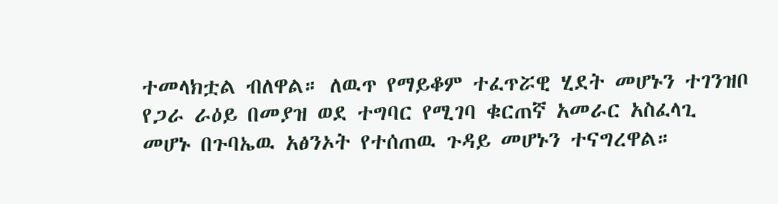ተመላክቷል ብለዋል። ለዉጥ የማይቆም ተፈጥሯዊ ሂደት መሆኑን ተገንዝቦ የጋራ ራዕይ በመያዝ ወደ ተግባር የሚገባ ቁርጠኛ አመራር አስፈላጊ መሆኑ በጉባኤዉ አፅንኦት የተሰጠዉ ጉዳይ መሆኑን ተናግረዋል።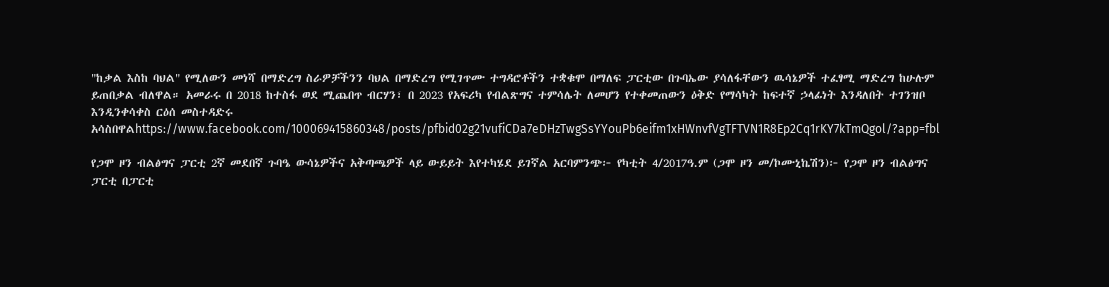"ከቃል እስከ ባህል" የሚለውን መነሻ በማድረግ ስራዎቻችንን ባህል በማድረግ የሚገጥሙ ተግዳሮቶችን ተቋቁሞ በማለፍ ፓርቲው በጉባኤው ያሳለፋቸውን ዉሳኔዎች ተፈፃሚ ማድረግ ከሁሉም ይጠበቃል ብለዋል። አመራሩ በ 2018 ከተስፋ ወደ ሚጨበጥ ብርሃን፣ በ 2023 የአፍሪካ የብልጽግና ተምሳሌት ለመሆን የተቀመጠውን ዕቅድ የማሳካት ከፍተኛ ኃላፊነት እንዳለበት ተገንዝቦ እንዲንቀሳቀስ ርዕሰ መስተዳድሩ አሳስበዋልhttps://www.facebook.com/100069415860348/posts/pfbid02g21vufiCDa7eDHzTwgSsYYouPb6eifm1xHWnvfVgTFTVN1R8Ep2Cq1rKY7kTmQgol/?app=fbl

የጋሞ ዞን ብልፅግና ፓርቲ 2ኛ መደበኛ ጉባዔ ውሳኔዎችና አቅጣጫዎች ላይ ውይይት እየተካሄደ ይገኛል አርባምንጭ፦ የካቲት 4/2017ዓ.ም (ጋሞ ዞን መ/ኮሙኒኬሽን)፦ የጋሞ ዞን ብልፅግና ፓርቲ በፓርቲ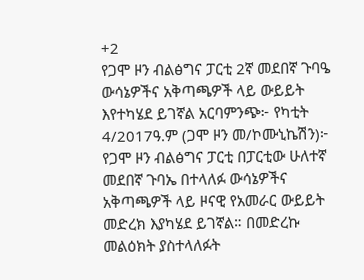+2
የጋሞ ዞን ብልፅግና ፓርቲ 2ኛ መደበኛ ጉባዔ ውሳኔዎችና አቅጣጫዎች ላይ ውይይት እየተካሄደ ይገኛል አርባምንጭ፦ የካቲት 4/2017ዓ.ም (ጋሞ ዞን መ/ኮሙኒኬሽን)፦ የጋሞ ዞን ብልፅግና ፓርቲ በፓርቲው ሁለተኛ መደበኛ ጉባኤ በተላለፉ ውሳኔዎችና አቅጣጫዎች ላይ ዞናዊ የአመራር ውይይት መድረክ እያካሄደ ይገኛል። በመድረኩ መልዕክት ያስተላለፉት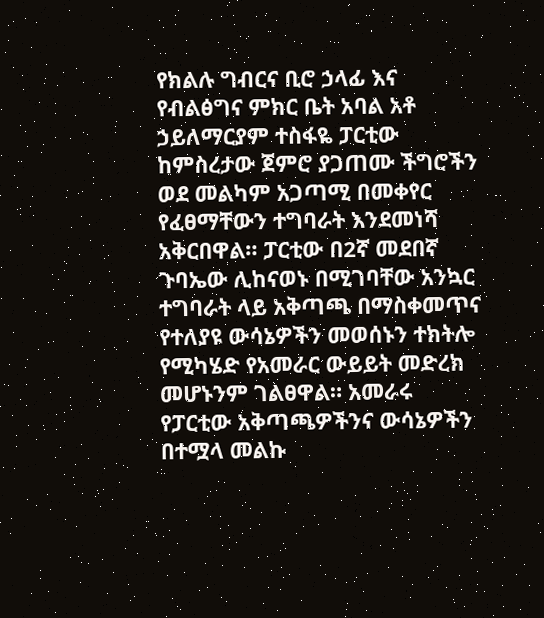የክልሉ ግብርና ቢሮ ኃላፊ እና የብልፅግና ምክር ቤት አባል አቶ ኃይለማርያም ተስፋዬ ፓርቲው ከምስረታው ጀምሮ ያጋጠሙ ችግሮችን ወደ መልካም አጋጣሚ በመቀየር የፈፀማቸውን ተግባራት እንደመነሻ አቅርበዋል። ፓርቲው በ2ኛ መደበኛ ጉባኤው ሊከናወኑ በሚገባቸው አንኳር ተግባራት ላይ አቅጣጫ በማስቀመጥና የተለያዩ ውሳኔዎችን መወሰኑን ተክትሎ የሚካሄድ የአመራር ውይይት መድረክ መሆኑንም ገልፀዋል። አመራሩ የፓርቲው አቅጣጫዎችንና ውሳኔዎችን በተሟላ መልኩ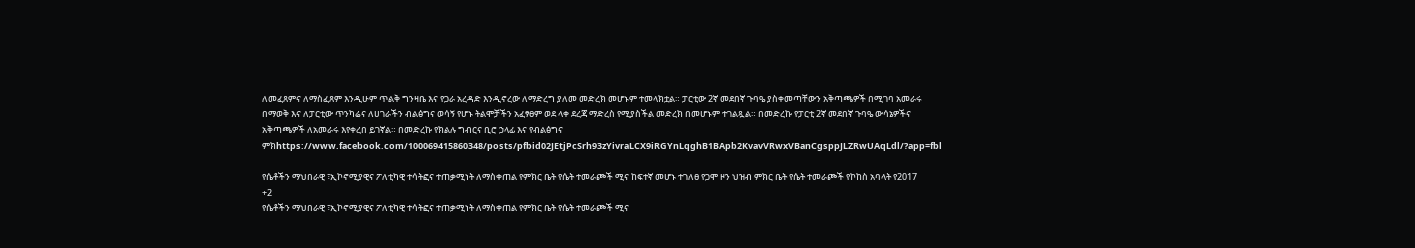ለመፈጸምና ለማስፈጸም እንዲሁም ጥልቅ ግንዛቤ እና የጋራ አረዳድ እንዲኖረው ለማድረግ ያለመ መድረክ መሆኑም ተመላክቷል። ፓርቲው 2ኛ መደበኛ ጉባዔ ያስቀመጣቸውን አቅጣጫዎች በሚገባ አመራሩ በማወቅ እና ለፓርቲው ጥንካሬና ለሀገራችን ብልፅግና ወሳኝ የሆኑ ትልሞቻችን አፈፃፀም ወደ ላቀ ደረጃ ማድረስ የሚያስችል መድረክ በመሆኑም ተገልጿል። በመድረኩ የፓርቲ 2ኛ መደበኛ ጉባዔ ውሳኔዎችና አቅጣጫዎች ለአመራሩ እየቀረበ ይገኛል። በመድረኩ የክልሉ ግብርና ቢሮ ኃላፊ እና የብልፅግና ምክhttps://www.facebook.com/100069415860348/posts/pfbid02JEtjPcSrh93zYivraLCX9iRGYnLqghB1BApb2KvavVRwxVBanCgsppJLZRwUAqLdl/?app=fbl

የሴቶችን ማህበራዊ ፣ኢኮኖሚያዊና ፖለቲካዊ ተሳትፎና ተጠቃሚነት ለማስቀጠል የምክር ቤት የሴት ተመራጮች ሚና ከፍተኛ መሆኑ ተገለፀ የጋሞ ዞን ህዝብ ምክር ቤት የሴት ተመራጮች የኮከስ አባላት የ2017
+2
የሴቶችን ማህበራዊ ፣ኢኮኖሚያዊና ፖለቲካዊ ተሳትፎና ተጠቃሚነት ለማስቀጠል የምክር ቤት የሴት ተመራጮች ሚና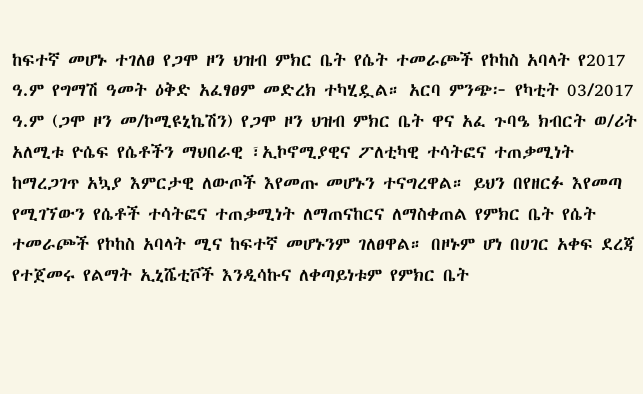ከፍተኛ መሆኑ ተገለፀ የጋሞ ዞን ህዝብ ምክር ቤት የሴት ተመራጮች የኮከስ አባላት የ2017 ዓ.ም የግማሽ ዓመት ዕቅድ አፈፃፀም መድረክ ተካሂዷል። አርባ ምንጭ፦ የካቲት 03/2017 ዓ.ም (ጋሞ ዞን መ/ኮሚዩኒኬሽን) የጋሞ ዞን ህዝብ ምክር ቤት ዋና አፈ ጉባዔ ክብርት ወ/ሪት አለሚቱ ዮሴፍ የሴቶችን ማህበራዊ ፣ኢኮኖሚያዊና ፖለቲካዊ ተሳትፎና ተጠቃሚነት ከማረጋገጥ አኳያ እምርታዊ ለውጦች እየመጡ መሆኑን ተናግረዋል። ይህን በየዘርፉ እየመጣ የሚገኘውን የሴቶች ተሳትፎና ተጠቃሚነት ለማጠናከርና ለማስቀጠል የምክር ቤት የሴት ተመራጮች የኮከስ አባላት ሚና ከፍተኛ መሆኑንም ገለፀዋል። በዞኑም ሆነ በሀገር አቀፍ ደረጃ የተጀመሩ የልማት ኢኒሼቲቮች እንዲሳኩና ለቀጣይነቱም የምክር ቤት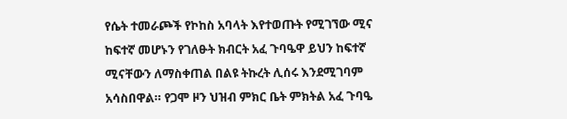የሴት ተመራጮች የኮከስ አባላት እየተወጡት የሚገኘው ሚና ከፍተኛ መሆኑን የገለፁት ክብርት አፈ ጉባዔዋ ይህን ከፍተኛ ሚናቸውን ለማስቀጠል በልዩ ትኩረት ሊሰሩ እንደሚገባም አሳስበዋል። የጋሞ ዞን ህዝብ ምክር ቤት ምክትል አፈ ጉባዔ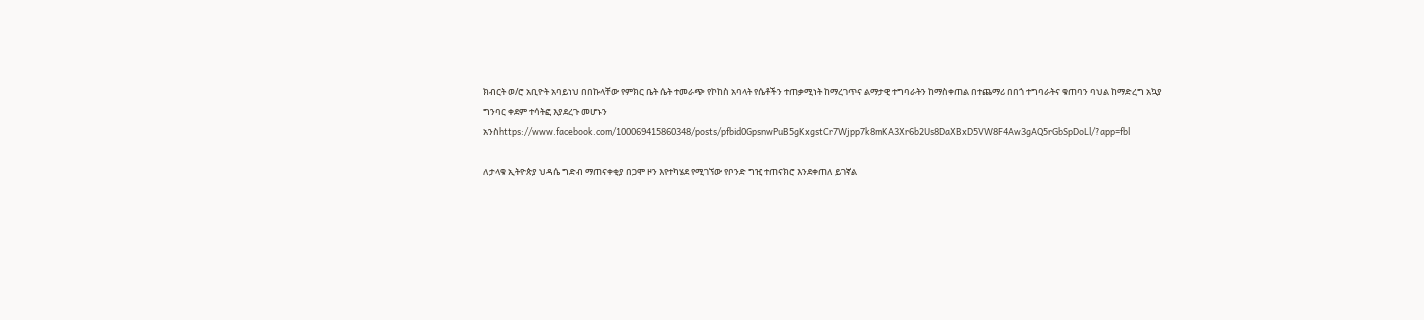ክብርት ወ/ሮ አቢዮት አባይነህ በበኩላቸው የምክር ቤት ሴት ተመራጭ የኮከስ አባላት የሴቶችን ተጠቃሚነት ከማረገጥና ልማታዊ ተግባራትን ከማስቀጠል በተጨማሪ በበጎ ተግባራትና ቁጠባን ባህል ከማድረግ አኳያ ግንባር ቀደም ተሳትፎ እያደረጉ መሆኑን አንስhttps://www.facebook.com/100069415860348/posts/pfbid0GpsnwPuB5gKxgstCr7Wjpp7k8mKA3Xr6b2Us8DaXBxD5VW8F4Aw3gAQ5rGbSpDoLl/?app=fbl

ለታላቁ ኢትዮጵያ ህዳሴ ግድብ ማጠናቀቂያ በጋሞ ዞን እየተካሄደ የሚገኘው የቦንድ ግዢ ተጠናክሮ እንደቀጠለ ይገኛል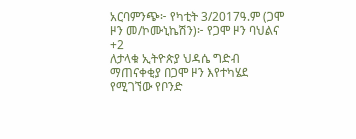አርባምንጭ፦ የካቲት 3/2017ዓ.ም (ጋሞ ዞን መ/ኮሙኒኬሽን)፦ የጋሞ ዞን ባህልና
+2
ለታላቁ ኢትዮጵያ ህዳሴ ግድብ ማጠናቀቂያ በጋሞ ዞን እየተካሄደ የሚገኘው የቦንድ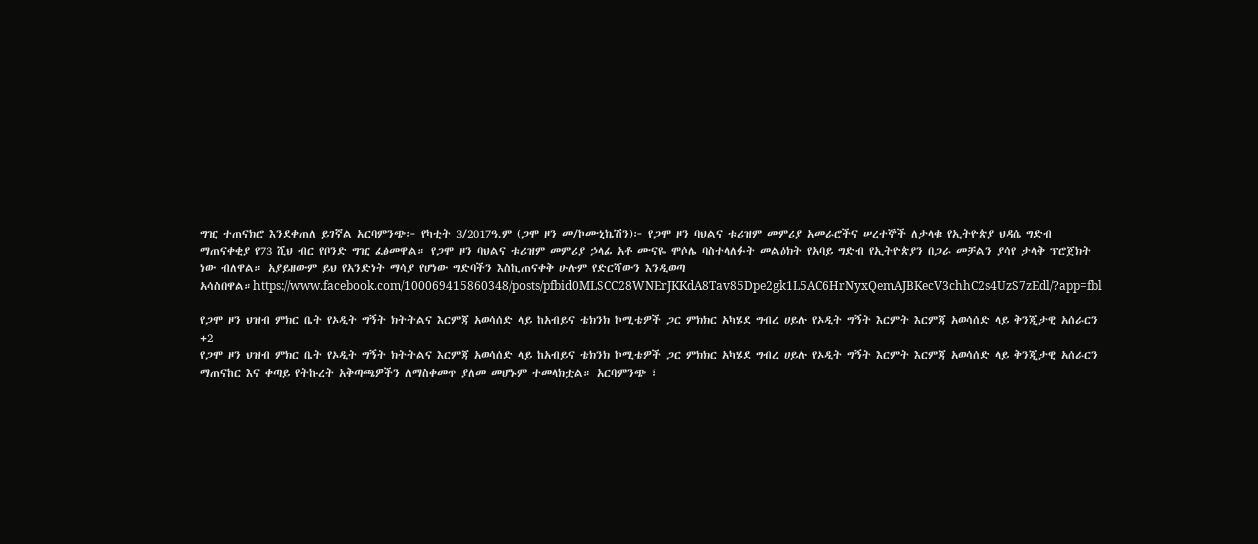ግዢ ተጠናክሮ እንደቀጠለ ይገኛል አርባምንጭ፦ የካቲት 3/2017ዓ.ም (ጋሞ ዞን መ/ኮሙኒኬሽን)፦ የጋሞ ዞን ባህልና ቱሪዝም መምሪያ አመራሮችና ሠረተኞች ለታላቁ የኢትዮጵያ ህዳሴ ግድብ ማጠናቀቂያ የ73 ሺህ ብር የቦንድ ግዢ ፈፅመዋል። የጋሞ ዞን ባህልና ቱሪዝም መምሪያ ኃላፊ አቶ ሙናዬ ሞሶሌ ባስተላለፉት መልዕክት የአባይ ግድብ የኢትዮጵያን በጋራ መቻልን ያሳየ ታላቅ ፕሮጀክት ነው ብለዋል። አያይዘውም ይህ የአንድነት ማሳያ የሆነው ግድባችን እስኪጠናቀቅ ሁሉም የድርሻውን እንዲወጣ አሳስበዋል።https://www.facebook.com/100069415860348/posts/pfbid0MLSCC28WNErJKKdA8Tav85Dpe2gk1L5AC6HrNyxQemAJBKecV3chhC2s4UzS7zEdl/?app=fbl

የጋሞ ዞን ህዝብ ምክር ቤት የኦዲት ግኝት ክትትልና እርምጃ አወሳሰድ ላይ ከአብይና ቴክንክ ኮሚቴዎች ጋር ምክክር አካሄደ ግብረ ሀይሉ የኦዲት ግኝት እርምት እርምጃ አወሳሰድ ላይ ቅንጂታዊ አሰራርን
+2
የጋሞ ዞን ህዝብ ምክር ቤት የኦዲት ግኝት ክትትልና እርምጃ አወሳሰድ ላይ ከአብይና ቴክንክ ኮሚቴዎች ጋር ምክክር አካሄደ ግብረ ሀይሉ የኦዲት ግኝት እርምት እርምጃ አወሳሰድ ላይ ቅንጂታዊ አሰራርን ማጠናከር እና ቀጣይ የትኩረት አቅጣጫዎችን ለማስቀመጥ ያለመ መሆኑም ተመላክቷል። አርባምንጭ ፣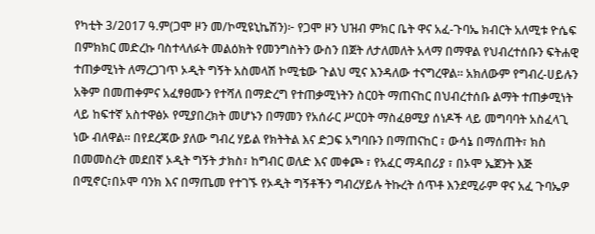የካቲት 3/2017 ዓ.ም(ጋሞ ዞን መ/ኮሚዩኒኬሽን)፦ የጋሞ ዞን ህዝብ ምክር ቤት ዋና አፈ-ጉባኤ ክብርት አለሚቱ ዮሴፍ በምክክር መድረኩ ባስተላለፉት መልዕክት የመንግስትን ውስን በጀት ለታለመለት አላማ በማዋል የህብረተሰቡን ፍትሐዊ ተጠቃሚነት ለማረጋገጥ ኦዲት ግኝት አስመላሽ ኮሚቴው ጉልህ ሚና እንዳለው ተናግረዋል። አክለውም የግብረ-ሀይሉን አቅም በመጠቀምና አፈፃፀሙን የተሻለ በማድረግ የተጠቃሚነትን ስርዐት ማጠናከር በህብረተሰቡ ልማት ተጠቃሚነት ላይ ከፍተኛ አስተዋፅኦ የሚያበረክት መሆኑን በማመን የአሰራር ሥርዐት ማስፈፀሚያ ሰነዶች ላይ መግባባት አስፈላጊ ነው ብለዋል። በየደረጃው ያለው ግብረ ሃይል የክትትል እና ድጋፍ አግባቡን በማጠናከር ፣ ውሳኔ በማሰጠት፣ ክስ በመመስረት መደበኛ ኦዲት ግኝት ታክስ፣ ከግብር ወለድ እና መቀጮ ፣ የአፈር ማዳበሪያ ፣ በኦሞ ኤጀንት እጅ በሚኖር፣በኦሞ ባንክ እና በማጤመ የተገኙ የኦዲት ግኝቶችን ግብረሃይሉ ትኩረት ሰጥቶ እንደሚራም ዋና አፈ ጉባኤዎ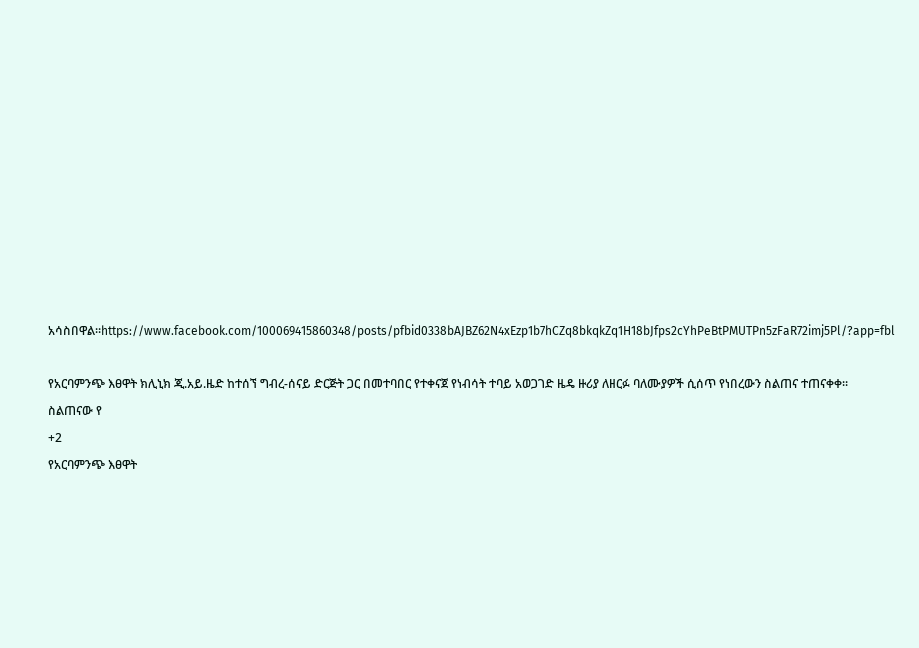አሳስበዋል።https://www.facebook.com/100069415860348/posts/pfbid0338bAJBZ62N4xEzp1b7hCZq8bkqkZq1H18bJfps2cYhPeBtPMUTPn5zFaR72imj5Pl/?app=fbl

የአርባምንጭ እፀዋት ክሊኒክ ጂ.አይ.ዜድ ከተሰኘ ግብረ-ሰናይ ድርጅት ጋር በመተባበር የተቀናጀ የነብሳት ተባይ አወጋገድ ዜዴ ዙሪያ ለዘርፉ ባለሙያዎች ሲሰጥ የነበረውን ስልጠና ተጠናቀቀ። ስልጠናው የ
+2
የአርባምንጭ እፀዋት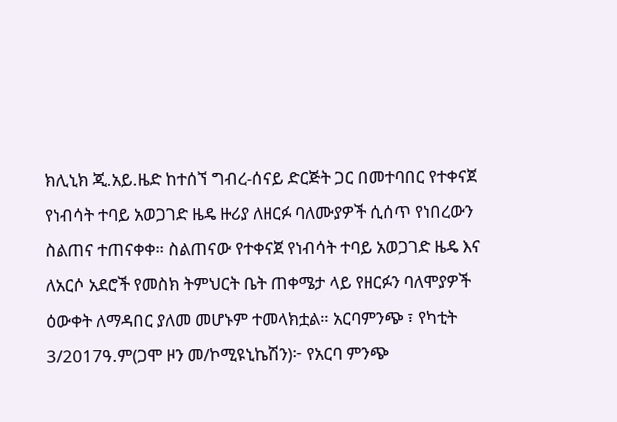ክሊኒክ ጂ.አይ.ዜድ ከተሰኘ ግብረ-ሰናይ ድርጅት ጋር በመተባበር የተቀናጀ የነብሳት ተባይ አወጋገድ ዜዴ ዙሪያ ለዘርፉ ባለሙያዎች ሲሰጥ የነበረውን ስልጠና ተጠናቀቀ። ስልጠናው የተቀናጀ የነብሳት ተባይ አወጋገድ ዜዴ እና ለአርሶ አደሮች የመስክ ትምህርት ቤት ጠቀሜታ ላይ የዘርፉን ባለሞያዎች ዕውቀት ለማዳበር ያለመ መሆኑም ተመላክቷል። አርባምንጭ ፣ የካቲት 3/2017ዓ.ም(ጋሞ ዞን መ/ኮሚዩኒኬሽን)፦ የአርባ ምንጭ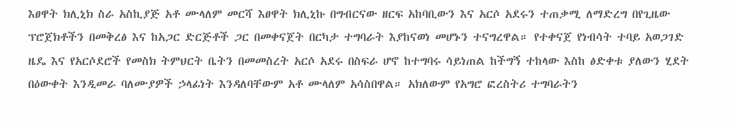እፀዋት ክሊኒክ ስራ አስኪያጅ አቶ ሙላለም መርሻ እፀዋት ክሊኒኩ በግብርናው ዘርፍ አከባቢውን እና አርሶ አደሩን ተጠቃሚ ለማድረግ በየጊዜው ፕሮጀክቶችን በመቅረፅ እና ከአጋር ድርጅቶች ጋር በመቀናጀት በርካታ ተግባራት እያከናወነ መሆኑን ተናግረዋል። የተቀናጀ የነብሳት ተባይ አወጋገድ ዜዴ እና የአርሶደሮች የመስክ ትምህርት ቤትን በመመስረት አርሶ አደሩ በስፍራ ሆኖ ከተግባሩ ሳይነጠል ከችግኝ ተከላው እስከ ፅድቀቱ ያለውን ሂደት በዕውቀት እንዲመራ ባለሙያዎች ኃላፊነት እንዳለባቸውም አቶ ሙላለም አሳስበዋል። አክለውም የአግሮ ፎረስትሪ ተግባራትን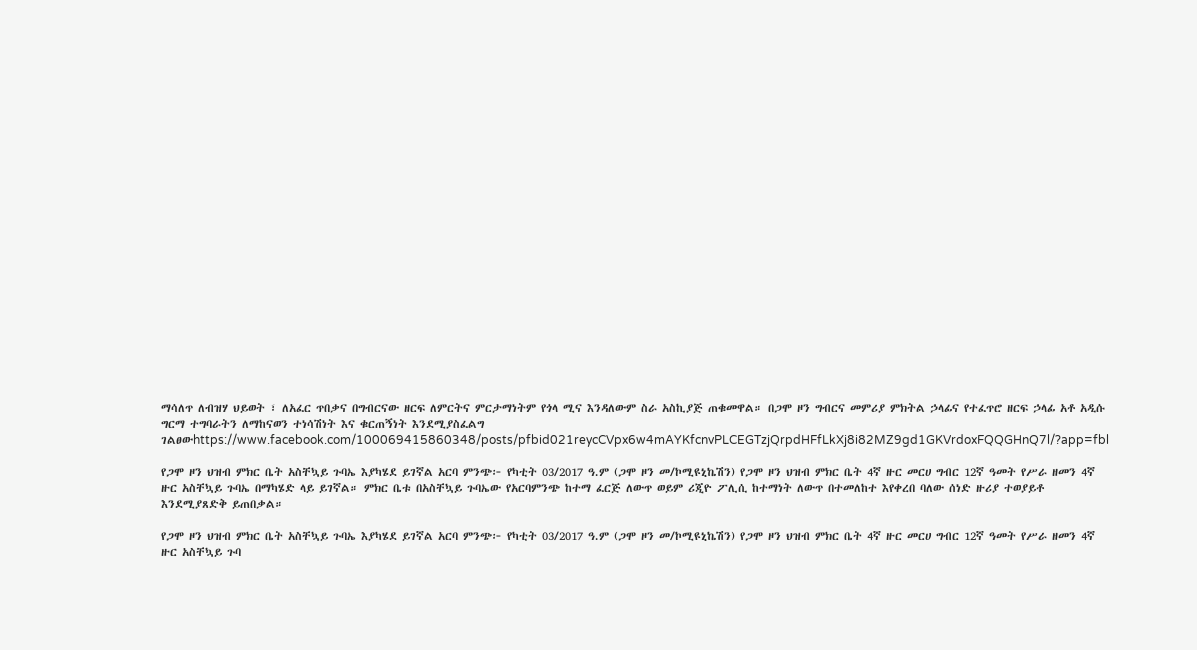ማሳለጥ ለብዝሃ ህይወት ፣ ለአፈር ጥበቃና በግብርናው ዘርፍ ለምርትና ምርታማነትም የጎላ ሚና እንዳለውም ስራ አስኪያጅ ጠቁመዋል። በጋሞ ዞን ግብርና መምሪያ ምክትል ኃላፊና የተፈጥሮ ዘርፍ ኃላፊ አቶ አዲሱ ግርማ ተግባራትን ለማከናወን ተነሳሽነት እና ቁርጠኝነት እንደሚያስፈልግ ገልፀውhttps://www.facebook.com/100069415860348/posts/pfbid021reycCVpx6w4mAYKfcnvPLCEGTzjQrpdHFfLkXj8i82MZ9gd1GKVrdoxFQQGHnQ7l/?app=fbl

የጋሞ ዞን ህዝብ ምክር ቤት አስቸኳይ ጉባኤ እያካሄደ ይገኛል አርባ ምንጭ፦ የካቲት 03/2017 ዓ.ም (ጋሞ ዞን መ/ኮሚዩኒኬሽን) የጋሞ ዞን ህዝብ ምክር ቤት 4ኛ ዙር መርሀ ግብር 12ኛ ዓመት የሥራ ዘመን 4ኛ ዙር አስቸኳይ ጉባኤ በማካሄድ ላይ ይገኛል። ምክር ቤቱ በአስቸኳይ ጉባኤው የአርባምንጭ ከተማ ፈርጅ ለውጥ ወይም ሪጂዮ ፖሊሲ ከተማነት ለውጥ በተመለከተ እየቀረበ ባለው ሰነድ ዙሪያ ተወያይቶ እንደሚያጸድቅ ይጠበቃል።

የጋሞ ዞን ህዝብ ምክር ቤት አስቸኳይ ጉባኤ እያካሄደ ይገኛል አርባ ምንጭ፦ የካቲት 03/2017 ዓ.ም (ጋሞ ዞን መ/ኮሚዩኒኬሽን) የጋሞ ዞን ህዝብ ምክር ቤት 4ኛ ዙር መርሀ ግብር 12ኛ ዓመት የሥራ ዘመን 4ኛ ዙር አስቸኳይ ጉባ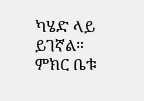ካሄድ ላይ ይገኛል። ምክር ቤቱ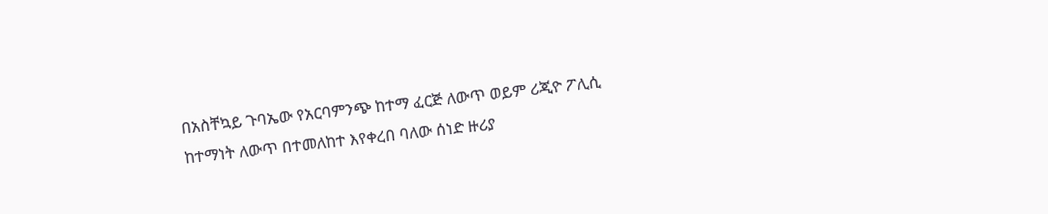በአስቸኳይ ጉባኤው የአርባምንጭ ከተማ ፈርጅ ለውጥ ወይም ሪጂዮ ፖሊሲ ከተማነት ለውጥ በተመለከተ እየቀረበ ባለው ሰነድ ዙሪያ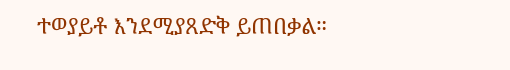ተወያይቶ እንደሚያጸድቅ ይጠበቃል።